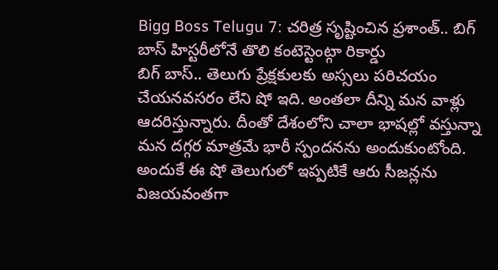Bigg Boss Telugu 7: చరిత్ర సృష్టించిన ప్రశాంత్.. బిగ్ బాస్ హిస్టరీలోనే తొలి కంటెస్టెంట్గా రికార్డు
బిగ్ బాస్.. తెలుగు ప్రేక్షకులకు అస్సలు పరిచయం చేయనవసరం లేని షో ఇది. అంతలా దీన్ని మన వాళ్లు ఆదరిస్తున్నారు. దీంతో దేశంలోని చాలా భాషల్లో వస్తున్నా మన దగ్గర మాత్రమే భారీ స్పందనను అందుకుంటోంది. అందుకే ఈ షో తెలుగులో ఇప్పటికే ఆరు సీజన్లను విజయవంతగా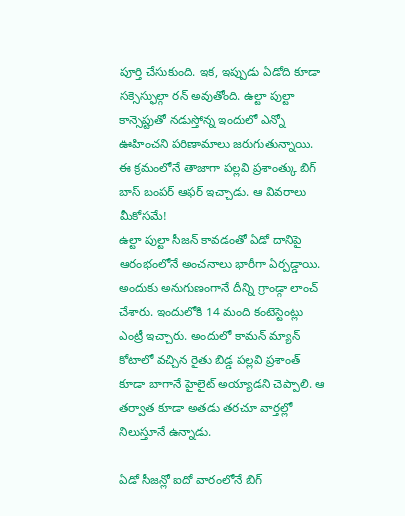పూర్తి చేసుకుంది. ఇక, ఇప్పుడు ఏడోది కూడా సక్సెస్ఫుల్గా రన్ అవుతోంది. ఉల్టా పుల్టా కాన్సెప్టుతో నడుస్తోన్న ఇందులో ఎన్నో ఊహించని పరిణామాలు జరుగుతున్నాయి. ఈ క్రమంలోనే తాజాగా పల్లవి ప్రశాంత్కు బిగ్ బాస్ బంపర్ ఆఫర్ ఇచ్చాడు. ఆ వివరాలు మీకోసమే!
ఉల్టా పుల్టా సీజన్ కావడంతో ఏడో దానిపై ఆరంభంలోనే అంచనాలు భారీగా ఏర్పడ్డాయి. అందుకు అనుగుణంగానే దీన్ని గ్రాండ్గా లాంచ్ చేశారు. ఇందులోకి 14 మంది కంటెస్టెంట్లు ఎంట్రీ ఇచ్చారు. అందులో కామన్ మ్యాన్ కోటాలో వచ్చిన రైతు బిడ్డ పల్లవి ప్రశాంత్ కూడా బాగానే హైలైట్ అయ్యాడని చెప్పాలి. ఆ తర్వాత కూడా అతడు తరచూ వార్తల్లో నిలుస్తూనే ఉన్నాడు.

ఏడో సీజన్లో ఐదో వారంలోనే బిగ్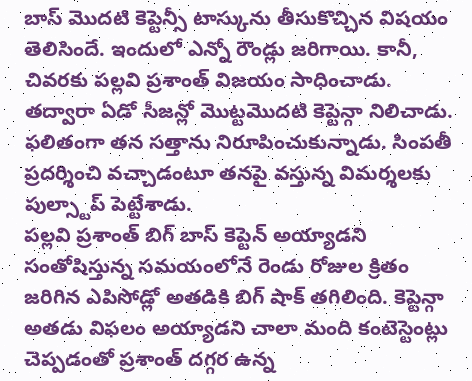బాస్ మొదటి కెప్టెన్సీ టాస్కును తీసుకొచ్చిన విషయం తెలిసిందే. ఇందులో ఎన్నో రౌండ్లు జరిగాయి. కానీ, చివరకు పల్లవి ప్రశాంత్ విజయం సాధించాడు. తద్వారా ఏడో సీజన్లో మొట్టమొదటి కెప్టెన్గా నిలిచాడు. ఫలితంగా తన సత్తాను నిరూపించుకున్నాడు. సింపతీ ప్రదర్శించి వచ్చాడంటూ తనపై వస్తున్న విమర్శలకు పుల్స్టాప్ పెట్టేశాడు.
పల్లవి ప్రశాంత్ బిగ్ బాస్ కెప్టెన్ అయ్యాడని సంతోషిస్తున్న సమయంలోనే రెండు రోజుల క్రితం జరిగిన ఎపిసోడ్లో అతడికి బిగ్ షాక్ తగిలింది. కెప్టెన్గా అతడు విఫలం అయ్యాడని చాలా మంది కంటెస్టెంట్లు చెప్పడంతో ప్రశాంత్ దగ్గర ఉన్న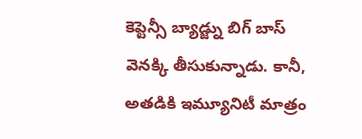కెప్టెన్సీ బ్యాడ్జ్ను బిగ్ బాస్ వెనక్కి తీసుకున్నాడు. కానీ, అతడికి ఇమ్యూనిటీ మాత్రం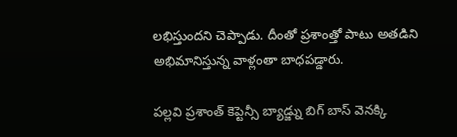లభిస్తుందని చెప్పాడు. దీంతో ప్రశాంత్తో పాటు అతడిని అభిమానిస్తున్న వాళ్లంతా బాధపడ్డారు.

పల్లవి ప్రశాంత్ కెప్టెన్సీ బ్యాడ్జ్ను బిగ్ బాస్ వెనక్కి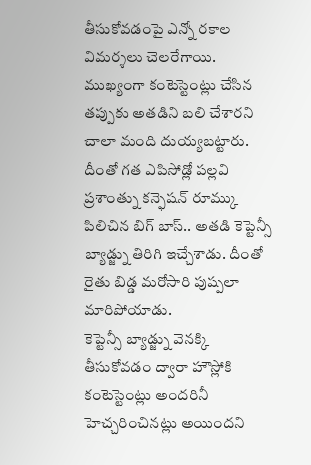తీసుకోవడంపై ఎన్నో రకాల విమర్శలు చెలరేగాయి. ముఖ్యంగా కంటెస్టెంట్లు చేసిన తప్పుకు అతడిని బలి చేశారని చాలా మంది దుయ్యబట్టారు. దీంతో గత ఎపిసోడ్లో పల్లవి ప్రశాంత్ను కన్ఫెషన్ రూమ్కు పిలిచిన బిగ్ బాస్.. అతడి కెప్టెన్సీ బ్యాడ్జ్ను తిరిగి ఇచ్చేశాడు. దీంతో రైతు బిడ్డ మరోసారి పుష్పలా మారిపోయాడు.
కెప్టెన్సీ బ్యాడ్జ్ను వెనక్కి తీసుకోవడం ద్వారా హౌస్లోకి కంటెస్టెంట్లు అందరినీ హెచ్చరించినట్లు అయిందని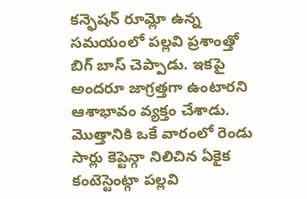కన్ఫెషన్ రూమ్లో ఉన్న సమయంలో పల్లవి ప్రశాంత్తో బిగ్ బాస్ చెప్పాడు. ఇకపై అందరూ జాగ్రత్తగా ఉంటారని ఆశాభావం వ్యక్తం చేశాడు. మొత్తానికి ఒకే వారంలో రెండు సార్లు కెప్టెన్గా నిలిచిన ఏకైక కంటెస్టెంట్గా పల్లవి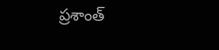ప్రశాంత్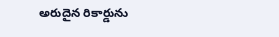అరుదైన రికార్డును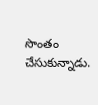సొంతం చేసుకున్నాడు.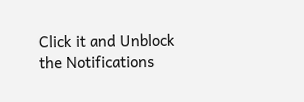Click it and Unblock the Notifications